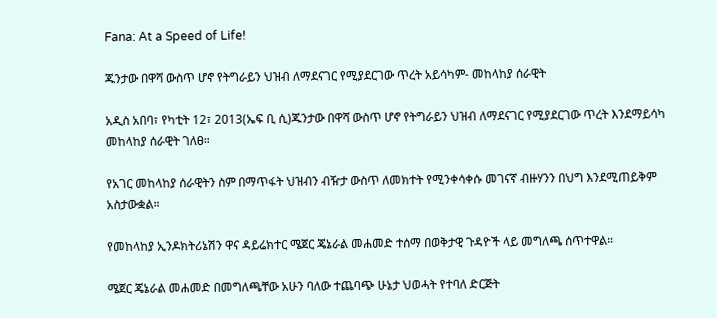Fana: At a Speed of Life!

ጁንታው በዋሻ ውስጥ ሆኖ የትግራይን ህዝብ ለማደናገር የሚያደርገው ጥረት አይሳካም- መከላከያ ሰራዊት

አዲስ አበባ፣ የካቲት 12፣ 2013(ኤፍ ቢ ሲ)ጁንታው በዋሻ ውስጥ ሆኖ የትግራይን ህዝብ ለማደናገር የሚያደርገው ጥረት እንደማይሳካ መከላከያ ሰራዊት ገለፀ።

የአገር መከላከያ ሰራዊትን ስም በማጥፋት ህዝብን ብዥታ ውስጥ ለመክተት የሚንቀሳቀሱ መገናኛ ብዙሃንን በህግ እንደሚጠይቅም አስታውቋል።

የመከላከያ ኢንዶክትሪኔሽን ዋና ዳይሬክተር ሜጀር ጄኔራል መሐመድ ተሰማ በወቅታዊ ጉዳዮች ላይ መግለጫ ሰጥተዋል።

ሜጀር ጄኔራል መሐመድ በመግለጫቸው አሁን ባለው ተጨባጭ ሁኔታ ህወሓት የተባለ ድርጅት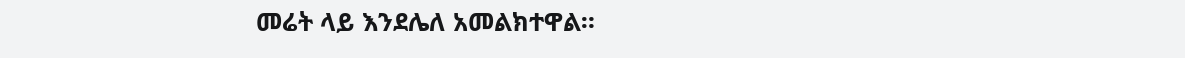መሬት ላይ እንደሌለ አመልክተዋል።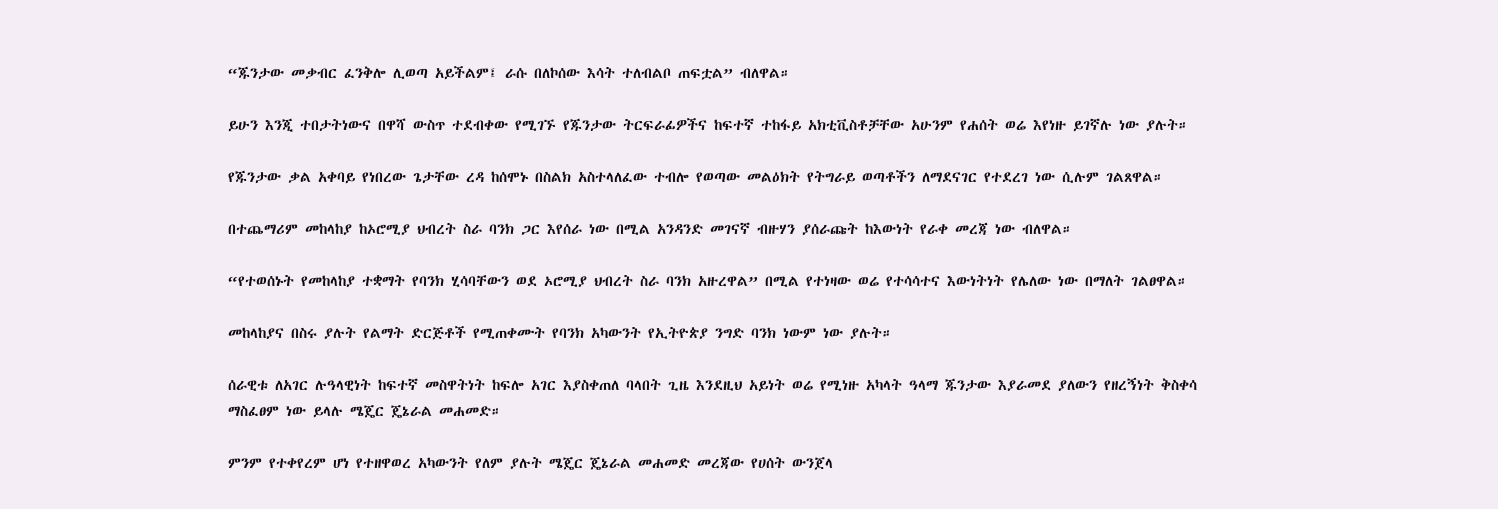“ጁንታው መቃብር ፈንቅሎ ሊወጣ አይችልም፤ ራሱ በለኮሰው እሳት ተለብልቦ ጠፍቷል” ብለዋል።

ይሁን እንጂ ተበታትነውና በዋሻ ውስጥ ተደብቀው የሚገኙ የጁንታው ትርፍራፊዎችና ከፍተኛ ተከፋይ አክቲቪስቶቻቸው አሁንም የሐሰት ወሬ እየነዙ ይገኛሉ ነው ያሉት።

የጁንታው ቃል አቀባይ የነበረው ጌታቸው ረዳ ከሰሞኑ በስልክ አስተላለፈው ተብሎ የወጣው መልዕክት የትግራይ ወጣቶችን ለማደናገር የተደረገ ነው ሲሉም ገልጸዋል።

በተጨማሪም መከላከያ ከኦሮሚያ ህብረት ስራ ባንክ ጋር እየሰራ ነው በሚል አንዳንድ መገናኛ ብዙሃን ያሰራጩት ከእውነት የራቀ መረጃ ነው ብለዋል።

“የተወሰኑት የመከላከያ ተቋማት የባንክ ሂሳባቸውን ወደ ኦሮሚያ ህብረት ስራ ባንክ አዙረዋል” በሚል የተነዛው ወሬ የተሳሳተና እውነትነት የሌለው ነው በማለት ገልፀዋል።

መከላከያና በስሩ ያሉት የልማት ድርጅቶች የሚጠቀሙት የባንክ አካውንት የኢትዮጵያ ንግድ ባንክ ነውም ነው ያሉት።

ሰራዊቱ ለአገር ሉዓላዊነት ከፍተኛ መስዋትነት ከፍሎ አገር እያስቀጠለ ባላበት ጊዜ እንደዚህ አይነት ወሬ የሚነዙ አካላት ዓላማ ጁንታው እያራመደ ያለውን የዘረኝነት ቅስቀሳ ማስፈፀም ነው ይላሉ ሜጄር ጄኔራል መሐመድ።

ምንም የተቀየረም ሆነ የተዘዋወረ አካውንት የለም ያሉት ሜጄር ጄኔራል መሐመድ መረጃው የሀሰት ውንጀላ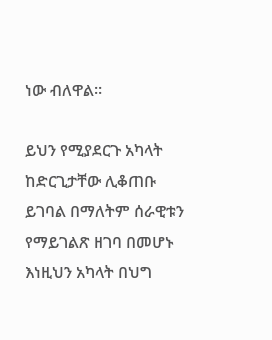ነው ብለዋል።

ይህን የሚያደርጉ አካላት ከድርጊታቸው ሊቆጠቡ ይገባል በማለትም ሰራዊቱን የማይገልጽ ዘገባ በመሆኑ እነዚህን አካላት በህግ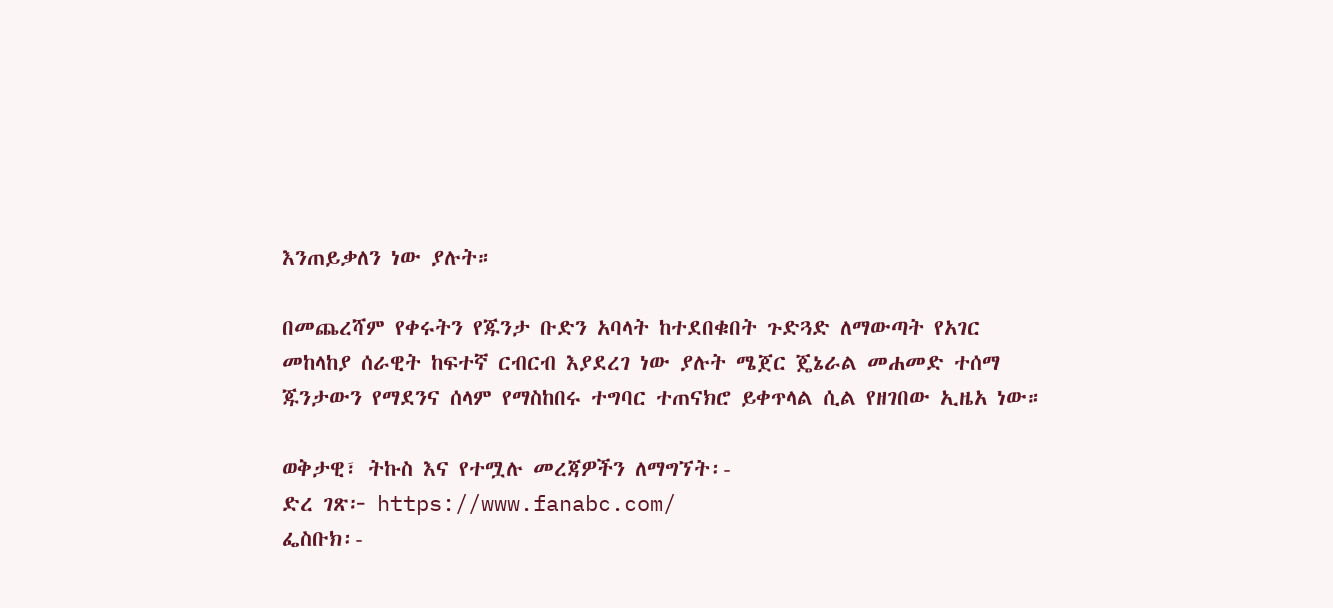እንጠይቃለን ነው ያሉት።

በመጨረሻም የቀሩትን የጁንታ ቡድን አባላት ከተደበቁበት ጉድጓድ ለማውጣት የአገር መከላከያ ሰራዊት ከፍተኛ ርብርብ እያደረገ ነው ያሉት ሜጀር ጄኔራል መሐመድ ተሰማ ጁንታውን የማደንና ሰላም የማስከበሩ ተግባር ተጠናክሮ ይቀጥላል ሲል የዘገበው ኢዜአ ነው።

ወቅታዊ፣ ትኩስ እና የተሟሉ መረጃዎችን ለማግኘት፡-
ድረ ገጽ፦ https://www.fanabc.com/
ፌስቡክ፡-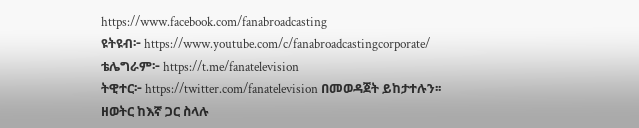https://www.facebook.com/fanabroadcasting
ዩትዩብ፦ https://www.youtube.com/c/fanabroadcastingcorporate/
ቴሌግራም፦ https://t.me/fanatelevision
ትዊተር፦ https://twitter.com/fanatelevision በመወዳጀት ይከታተሉን፡፡
ዘወትር ከእኛ ጋር ስላሉ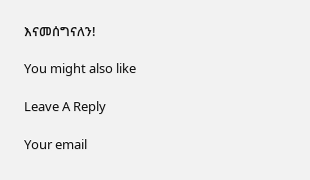እናመሰግናለን!

You might also like

Leave A Reply

Your email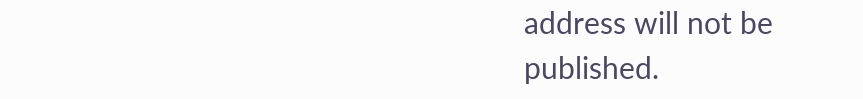address will not be published.